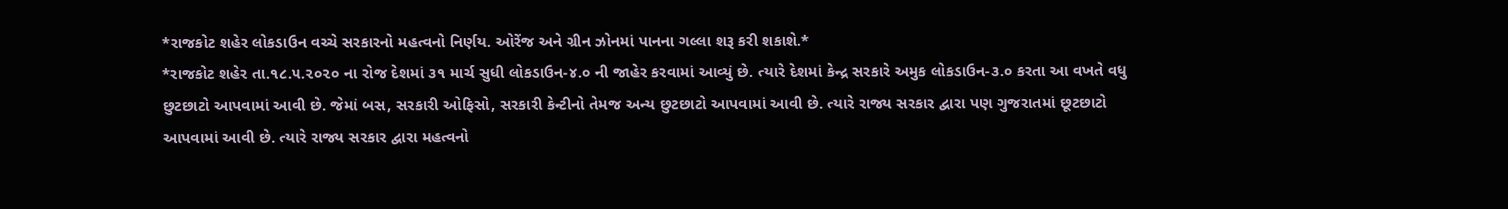*રાજકોટ શહેર લોકડાઉન વચ્ચે સરકારનો મહત્વનો નિર્ણય. ઓરેંજ અને ગ્રીન ઝોનમાં પાનના ગલ્લા શરૂ કરી શકાશે.*
*રાજકોટ શહેર તા.૧૮.૫.૨૦૨૦ ના રોજ દેશમાં ૩૧ માર્ચ સુધી લોકડાઉન-૪.૦ ની જાહેર કરવામાં આવ્યું છે. ત્યારે દેશમાં કેન્દ્ર સરકારે અમુક લોકડાઉન-૩.૦ કરતા આ વખતે વધુ છુટછાટો આપવામાં આવી છે. જેમાં બસ, સરકારી ઓફિસો, સરકારી કેન્ટીનો તેમજ અન્ય છુટછાટો આપવામાં આવી છે. ત્યારે રાજ્ય સરકાર દ્વારા પણ ગુજરાતમાં છૂટછાટો આપવામાં આવી છે. ત્યારે રાજ્ય સરકાર દ્વારા મહત્વનો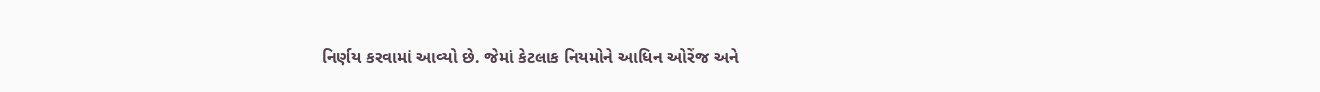નિર્ણય કરવામાં આવ્યો છે. જેમાં કેટલાક નિયમોને આધિન ઓરેંજ અને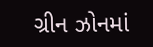ગ્રીન ઝોનમાં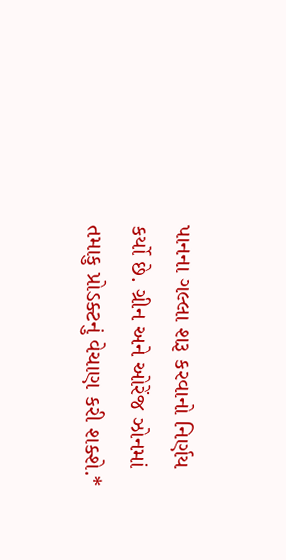પાનના ગલ્લા શરૂ કરવાનો નિર્ણય કર્યો છે. ગ્રીન અને ઓરેંજ ઝોનમાં તમાકુ પ્રોડક્ટનું વેચાણ કરી શક્શે.*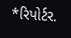*રિપોર્ટર.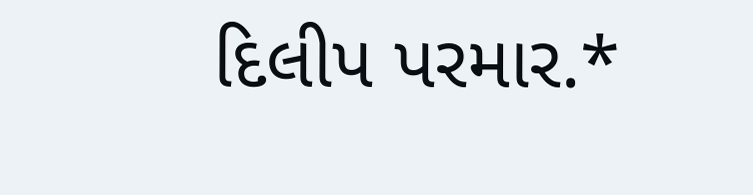દિલીપ પરમાર.*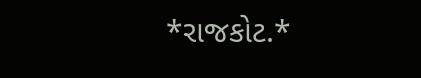*રાજકોટ.*